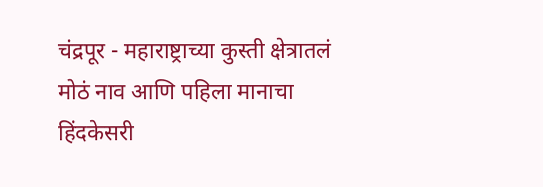चंद्रपूर - महाराष्ट्राच्या कुस्ती क्षेत्रातलं मोठं नाव आणि पहिला मानाचा हिंदकेसरी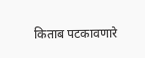किताब पटकावणारे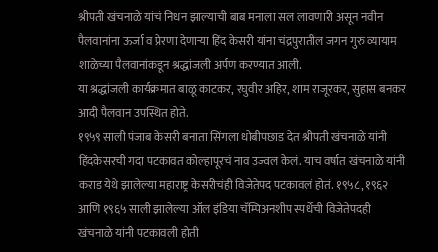श्रीपती खंचनाळे यांचं निधन झाल्याची बाब मनाला सल लावणारी असून नवीन पैलवानांना ऊर्जा व प्रेरणा देणाऱ्या हिंद केसरी यांना चंद्रपुरातील जगन गुरु व्यायाम शाळेच्या पैलवानांकडून श्रद्धांजली अर्पण करण्यात आली.
या श्रद्धांजली कार्यक्रमात बाळू काटकर, रघुवीर अहिर, शाम राजूरकर, सुहास बनकर आदी पैलवान उपस्थित होते.
१९५९ साली पंजाब केसरी बनाता सिंगला धोबीपछाड देत श्रीपती खंचनाळे यांनी हिंदकेसरची गदा पटकावत कोल्हापूरचं नाव उज्वल केलं. याच वर्षात खंचनाळे यांनी कराड येथे झालेल्या महाराष्ट्र केसरीचंही विजेतेपद पटकावलं होतं. १९५८, १९६२ आणि १९६५ साली झालेल्या ऑल इंडिया चॅम्पिअनशीप स्पर्धेची विजेतेपदही खंचनाळे यांनी पटकावली होती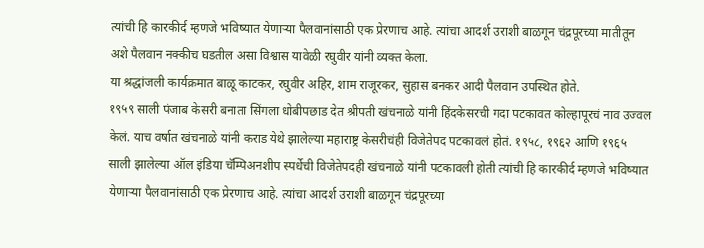त्यांची हि कारकीर्द म्हणजे भविष्यात येणाऱ्या पैलवानांसाठी एक प्रेरणाच आहे. त्यांचा आदर्श उराशी बाळगून चंद्रपूरच्या मातीतून अशे पैलवान नक्कीच घडतील असा विश्वास यावेळी रघुवीर यांनी व्यक्त केला.
या श्रद्धांजली कार्यक्रमात बाळू काटकर, रघुवीर अहिर, शाम राजूरकर, सुहास बनकर आदी पैलवान उपस्थित होते.
१९५९ साली पंजाब केसरी बनाता सिंगला धोबीपछाड देत श्रीपती खंचनाळे यांनी हिंदकेसरची गदा पटकावत कोल्हापूरचं नाव उज्वल केलं. याच वर्षात खंचनाळे यांनी कराड येथे झालेल्या महाराष्ट्र केसरीचंही विजेतेपद पटकावलं होतं. १९५८, १९६२ आणि १९६५ साली झालेल्या ऑल इंडिया चॅम्पिअनशीप स्पर्धेची विजेतेपदही खंचनाळे यांनी पटकावली होती त्यांची हि कारकीर्द म्हणजे भविष्यात येणाऱ्या पैलवानांसाठी एक प्रेरणाच आहे. त्यांचा आदर्श उराशी बाळगून चंद्रपूरच्या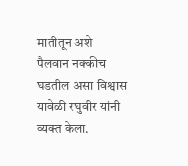मातीतून अशे पैलवान नक्कीच घडतील असा विश्वास यावेळी रघुवीर यांनी व्यक्त केला.